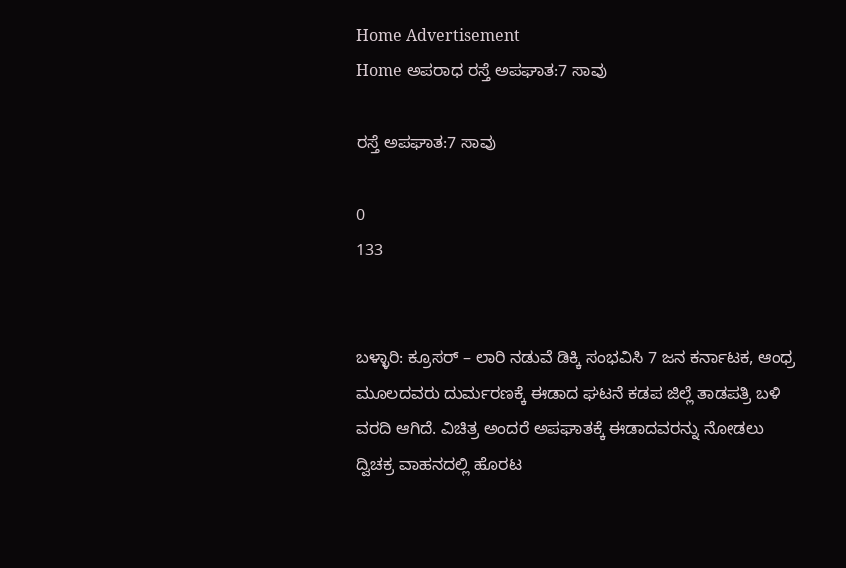Home Advertisement
Home ಅಪರಾಧ ರಸ್ತೆ ಅಪಘಾತ:7 ಸಾವು

ರಸ್ತೆ ಅಪಘಾತ:7 ಸಾವು

0
133


ಬಳ್ಳಾರಿ: ಕ್ರೂಸರ್ – ಲಾರಿ ನಡುವೆ ಡಿಕ್ಕಿ ಸಂಭವಿಸಿ 7 ಜನ ಕರ್ನಾಟಕ, ಆಂಧ್ರ ಮೂಲದವರು ದುರ್ಮರಣಕ್ಕೆ ಈಡಾದ ಘಟನೆ ಕಡಪ ಜಿಲ್ಲೆ ತಾಡಪತ್ರಿ ಬಳಿ ವರದಿ ಆಗಿದೆ. ವಿಚಿತ್ರ ಅಂದರೆ ಅಪಘಾತಕ್ಕೆ ಈಡಾದವರನ್ನು ನೋಡಲು ದ್ವಿಚಕ್ರ ವಾಹನದಲ್ಲಿ ಹೊರಟ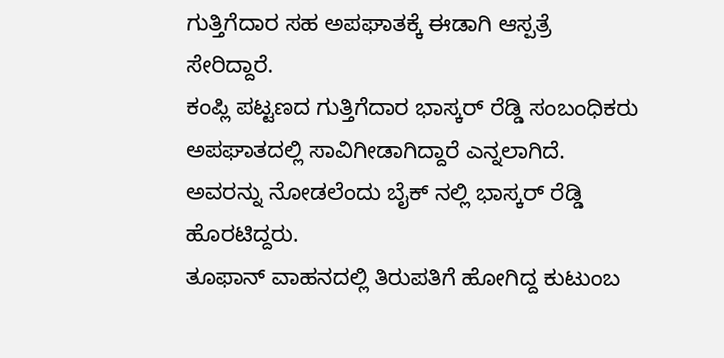ಗುತ್ತಿಗೆದಾರ ಸಹ ಅಪಘಾತಕ್ಕೆ ಈಡಾಗಿ ಆಸ್ಪತ್ರೆ ಸೇರಿದ್ದಾರೆ.
ಕಂಪ್ಲಿ ಪಟ್ಟಣದ ಗುತ್ತಿಗೆದಾರ ಭಾಸ್ಕರ್ ರೆಡ್ಡಿ ಸಂಬಂಧಿಕರು ಅಪಘಾತದಲ್ಲಿ ಸಾವಿಗೀಡಾಗಿದ್ದಾರೆ ಎನ್ನಲಾಗಿದೆ. ಅವರನ್ನು ನೋಡಲೆಂದು ಬೈಕ್ ನಲ್ಲಿ ಭಾಸ್ಕರ್ ರೆಡ್ಡಿ ಹೊರಟಿದ್ದರು.
ತೂಫಾನ್ ವಾಹನದಲ್ಲಿ ತಿರುಪತಿಗೆ ಹೋಗಿದ್ದ ಕುಟುಂಬ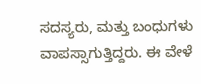ಸದಸ್ಯರು, ಮತ್ತು ಬಂಧುಗಳು ವಾಪಸ್ಸಾಗುತ್ತಿದ್ದರು. ಈ ವೇಳೆ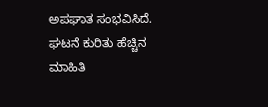ಅಪಘಾತ ಸಂಭವಿಸಿದೆ.
ಘಟನೆ ಕುರಿತು ಹೆಚ್ಚಿನ ಮಾಹಿತಿ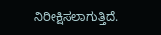ನಿರೀಕ್ಷಿಸಲಾಗುತ್ತಿದೆ.